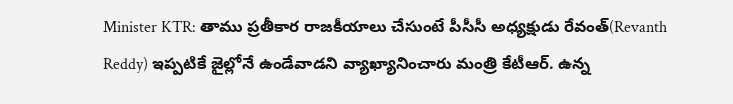Minister KTR: తాము ప్రతీకార రాజకీయాలు చేసుంటే పీసీసీ అధ్యక్షుడు రేవంత్(Revanth Reddy) ఇప్పటికే జైల్లోనే ఉండేవాడని వ్యాఖ్యానించారు మంత్రి కేటీఆర్. ఉన్న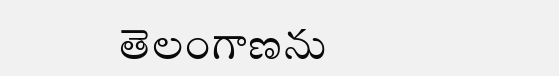తెలంగాణను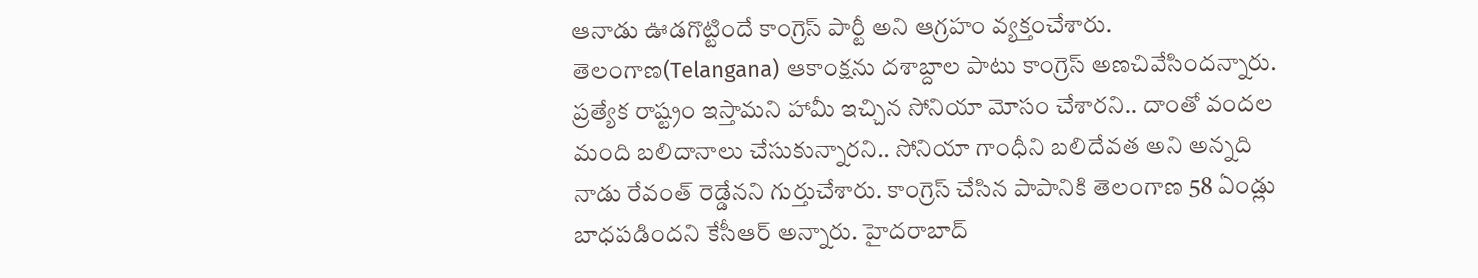ఆనాడు ఊడగొట్టిందే కాంగ్రెస్ పార్టీ అని ఆగ్రహం వ్యక్తంచేశారు. తెలంగాణ(Telangana) ఆకాంక్షను దశాబ్దాల పాటు కాంగ్రెస్ అణచివేసిందన్నారు. ప్రత్యేక రాష్ట్రం ఇస్తామని హామీ ఇచ్చిన సోనియా మోసం చేశారని.. దాంతో వందల మంది బలిదానాలు చేసుకున్నారని.. సోనియా గాంధీని బలిదేవత అని అన్నది నాడు రేవంత్ రెడ్డేనని గుర్తుచేశారు. కాంగ్రెస్ చేసిన పాపానికి తెలంగాణ 58 ఏండ్లు బాధపడిందని కేసీఆర్ అన్నారు. హైదరాబాద్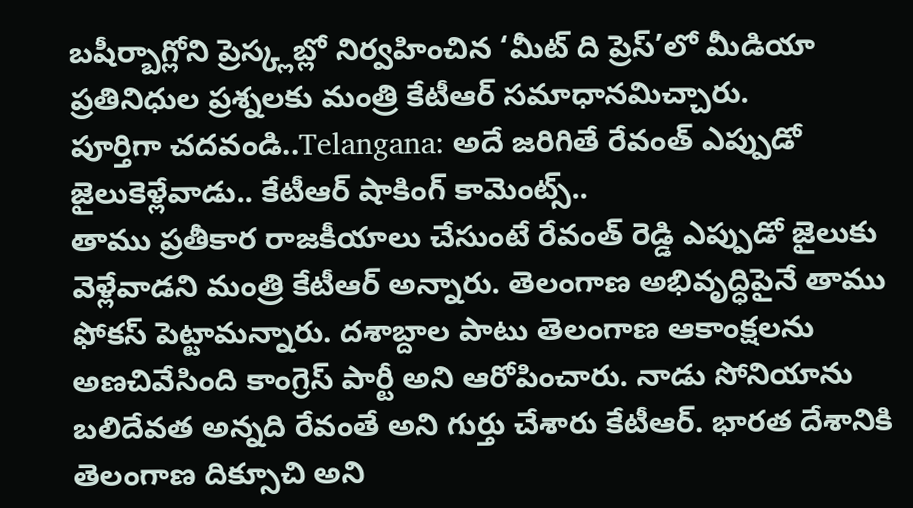బషీర్బాగ్లోని ప్రెస్క్లబ్లో నిర్వహించిన ‘మీట్ ది ప్రెస్’లో మీడియా ప్రతినిధుల ప్రశ్నలకు మంత్రి కేటీఆర్ సమాధానమిచ్చారు.
పూర్తిగా చదవండి..Telangana: అదే జరిగితే రేవంత్ ఎప్పుడో జైలుకెళ్లేవాడు.. కేటీఆర్ షాకింగ్ కామెంట్స్..
తాము ప్రతీకార రాజకీయాలు చేసుంటే రేవంత్ రెడ్డి ఎప్పుడో జైలుకు వెళ్లేవాడని మంత్రి కేటీఆర్ అన్నారు. తెలంగాణ అభివృద్ధిపైనే తాము ఫోకస్ పెట్టామన్నారు. దశాబ్దాల పాటు తెలంగాణ ఆకాంక్షలను అణచివేసింది కాంగ్రెస్ పార్టీ అని ఆరోపించారు. నాడు సోనియాను బలిదేవత అన్నది రేవంతే అని గుర్తు చేశారు కేటీఆర్. భారత దేశానికి తెలంగాణ దిక్సూచి అని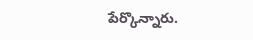పేర్కొన్నారు.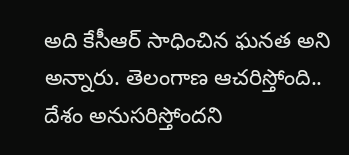అది కేసీఆర్ సాధించిన ఘనత అని అన్నారు. తెలంగాణ ఆచరిస్తోంది.. దేశం అనుసరిస్తోందని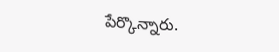పేర్కొన్నారు.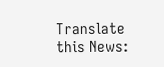Translate this News: